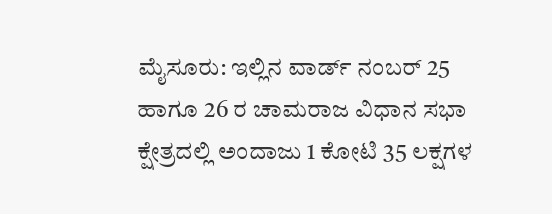ಮೈಸೂರು: ಇಲ್ಲಿನ ವಾರ್ಡ್ ನಂಬರ್ 25 ಹಾಗೂ 26 ರ ಚಾಮರಾಜ ವಿಧಾನ ಸಭಾ ಕ್ಷೇತ್ರದಲ್ಲಿ ಅಂದಾಜು 1 ಕೋಟಿ 35 ಲಕ್ಷಗಳ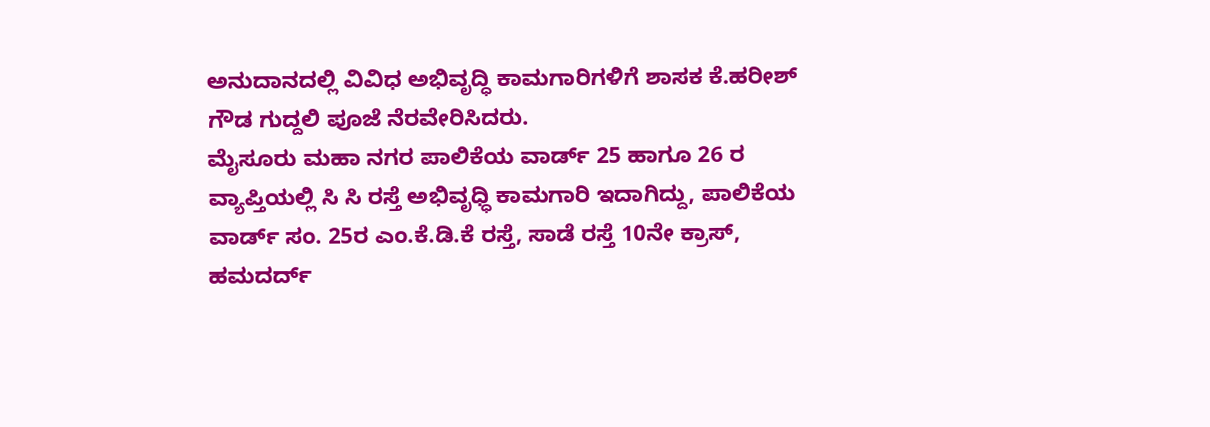ಅನುದಾನದಲ್ಲಿ ವಿವಿಧ ಅಭಿವೃದ್ಧಿ ಕಾಮಗಾರಿಗಳಿಗೆ ಶಾಸಕ ಕೆ.ಹರೀಶ್ ಗೌಡ ಗುದ್ದಲಿ ಪೂಜೆ ನೆರವೇರಿಸಿದರು.
ಮೈಸೂರು ಮಹಾ ನಗರ ಪಾಲಿಕೆಯ ವಾರ್ಡ್ 25 ಹಾಗೂ 26 ರ ವ್ಯಾಪ್ತಿಯಲ್ಲಿ ಸಿ ಸಿ ರಸ್ತೆ ಅಭಿವೃಧ್ಧಿ ಕಾಮಗಾರಿ ಇದಾಗಿದ್ದು, ಪಾಲಿಕೆಯ ವಾರ್ಡ್ ಸಂ. 25ರ ಎಂ.ಕೆ.ಡಿ.ಕೆ ರಸ್ತೆ, ಸಾಡೆ ರಸ್ತೆ 10ನೇ ಕ್ರಾಸ್, ಹಮದರ್ದ್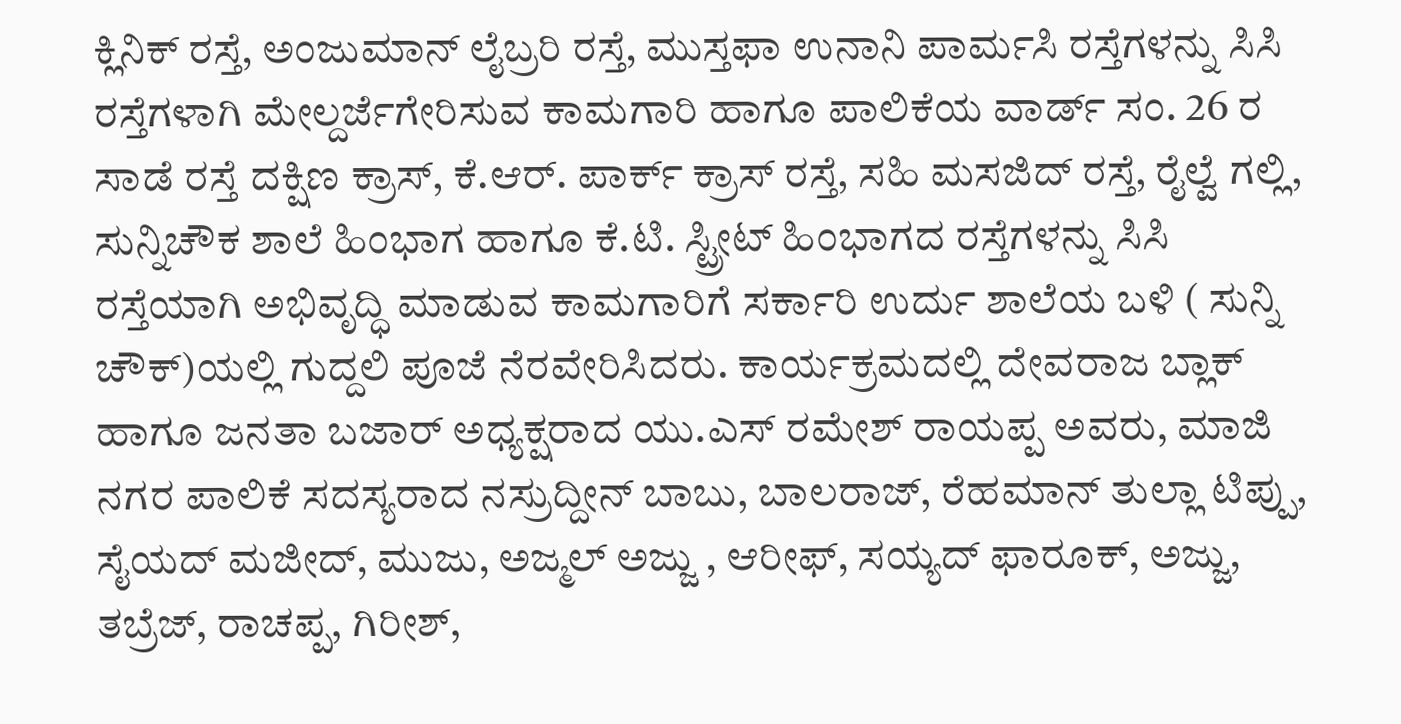ಕ್ಲಿನಿಕ್ ರಸ್ತೆ, ಅಂಜುಮಾನ್ ಲೈಬ್ರರಿ ರಸ್ತೆ, ಮುಸ್ತಫಾ ಉನಾನಿ ಪಾರ್ಮಸಿ ರಸ್ತೆಗಳನ್ನು ಸಿಸಿ ರಸ್ತೆಗಳಾಗಿ ಮೇಲ್ದರ್ಜೆಗೇರಿಸುವ ಕಾಮಗಾರಿ ಹಾಗೂ ಪಾಲಿಕೆಯ ವಾರ್ಡ್ ಸಂ. 26 ರ ಸಾಡೆ ರಸ್ತೆ ದಕ್ಷಿಣ ಕ್ರಾಸ್, ಕೆ.ಆರ್. ಪಾರ್ಕ್ ಕ್ರಾಸ್ ರಸ್ತೆ, ಸಹಿ ಮಸಜಿದ್ ರಸ್ತೆ, ರೈಲ್ವೆ ಗಲ್ಲಿ, ಸುನ್ನಿಚೌಕ ಶಾಲೆ ಹಿಂಭಾಗ ಹಾಗೂ ಕೆ.ಟಿ. ಸ್ಟ್ರೀಟ್ ಹಿಂಭಾಗದ ರಸ್ತೆಗಳನ್ನು ಸಿಸಿ ರಸ್ತೆಯಾಗಿ ಅಭಿವೃದ್ಧಿ ಮಾಡುವ ಕಾಮಗಾರಿಗೆ ಸರ್ಕಾರಿ ಉರ್ದು ಶಾಲೆಯ ಬಳಿ ( ಸುನ್ನಿ ಚೌಕ್)ಯಲ್ಲಿ ಗುದ್ದಲಿ ಪೂಜೆ ನೆರವೇರಿಸಿದರು. ಕಾರ್ಯಕ್ರಮದಲ್ಲಿ ದೇವರಾಜ ಬ್ಲಾಕ್ ಹಾಗೂ ಜನತಾ ಬಜಾರ್ ಅಧ್ಯಕ್ಷರಾದ ಯು.ಎಸ್ ರಮೇಶ್ ರಾಯಪ್ಪ ಅವರು, ಮಾಜಿ ನಗರ ಪಾಲಿಕೆ ಸದಸ್ಯರಾದ ನಸ್ರುದ್ದೀನ್ ಬಾಬು, ಬಾಲರಾಜ್, ರೆಹಮಾನ್ ತುಲ್ಲಾ ಟಿಪ್ಪು, ಸೈಯದ್ ಮಜೀದ್, ಮುಜು, ಅಜ್ಮಲ್ ಅಜ್ಜು , ಆರೀಫ್, ಸಯ್ಯದ್ ಫಾರೂಕ್, ಅಜ್ಜು, ತಬ್ರೆಜ್, ರಾಚಪ್ಪ, ಗಿರೀಶ್,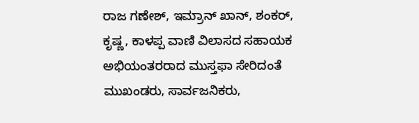ರಾಜ ಗಣೇಶ್, ಇಮ್ರಾನ್ ಖಾನ್, ಶಂಕರ್, ಕೃಷ್ಣ, ಕಾಳಪ್ಪ ವಾಣಿ ವಿಲಾಸದ ಸಹಾಯಕ ಅಭಿಯಂತರರಾದ ಮುಸ್ತಫಾ ಸೇರಿದಂತೆ ಮುಖಂಡರು, ಸಾರ್ವಜನಿಕರು,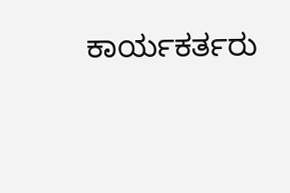ಕಾರ್ಯಕರ್ತರು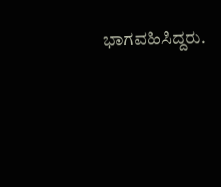ಭಾಗವಹಿಸಿದ್ದರು.